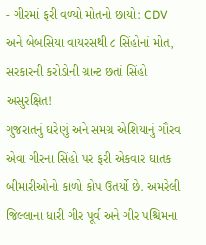- ગીરમાં ફરી વળ્યો મોતનો છાયો: CDV અને બેબસિયા વાયરસથી ૮ સિંહોનાં મોત, સરકારની કરોડોની ગ્રાન્ટ છતાં સિંહો અસુરક્ષિત!
ગુજરાતનું ઘરેણું અને સમગ્ર એશિયાનું ગૌરવ એવા ગીરના સિંહો પર ફરી એકવાર ઘાતક બીમારીઓનો કાળો કોપ ઉતર્યો છે. અમરેલી જિલ્લાના ધારી ગીર પૂર્વ અને ગીર પશ્ચિમના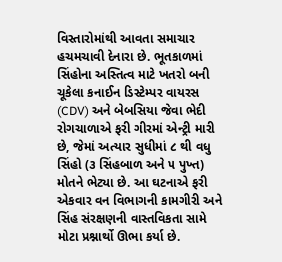વિસ્તારોમાંથી આવતા સમાચાર હચમચાવી દેનારા છે. ભૂતકાળમાં સિંહોના અસ્તિત્વ માટે ખતરો બની ચૂકેલા કનાઈન ડિસ્ટેમ્પર વાયરસ (CDV) અને બેબસિયા જેવા ભેદી રોગચાળાએ ફરી ગીરમાં એન્ટ્રી મારી છે, જેમાં અત્યાર સુધીમાં ૮ થી વધુ સિંહો (૩ સિંહબાળ અને ૫ પુખ્ત) મોતને ભેટ્યા છે. આ ઘટનાએ ફરી એકવાર વન વિભાગની કામગીરી અને સિંહ સંરક્ષણની વાસ્તવિકતા સામે મોટા પ્રશ્નાર્થો ઊભા કર્યા છે.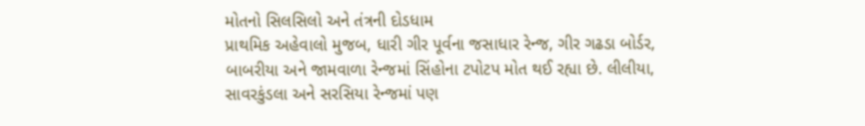મોતનો સિલસિલો અને તંત્રની દોડધામ
પ્રાથમિક અહેવાલો મુજબ, ધારી ગીર પૂર્વના જસાધાર રેન્જ, ગીર ગઢડા બોર્ડર, બાબરીયા અને જામવાળા રેન્જમાં સિંહોના ટપોટપ મોત થઈ રહ્યા છે. લીલીયા, સાવરકુંડલા અને સરસિયા રેન્જમાં પણ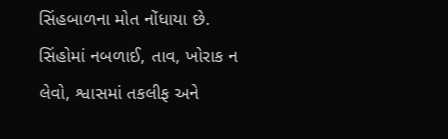સિંહબાળના મોત નોંધાયા છે. સિંહોમાં નબળાઈ, તાવ, ખોરાક ન લેવો, શ્વાસમાં તકલીફ અને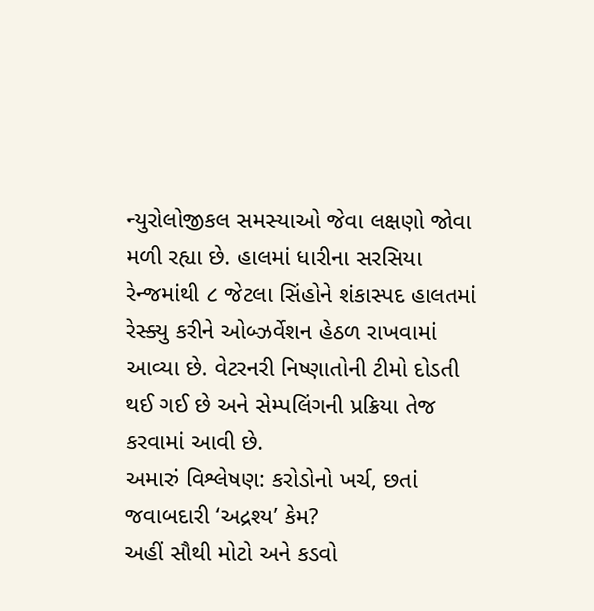ન્યુરોલોજીકલ સમસ્યાઓ જેવા લક્ષણો જોવા મળી રહ્યા છે. હાલમાં ધારીના સરસિયા રેન્જમાંથી ૮ જેટલા સિંહોને શંકાસ્પદ હાલતમાં રેસ્ક્યુ કરીને ઓબ્ઝર્વેશન હેઠળ રાખવામાં આવ્યા છે. વેટરનરી નિષ્ણાતોની ટીમો દોડતી થઈ ગઈ છે અને સેમ્પલિંગની પ્રક્રિયા તેજ કરવામાં આવી છે.
અમારું વિશ્લેષણ: કરોડોનો ખર્ચ, છતાં જવાબદારી ‘અદ્રશ્ય’ કેમ?
અહીં સૌથી મોટો અને કડવો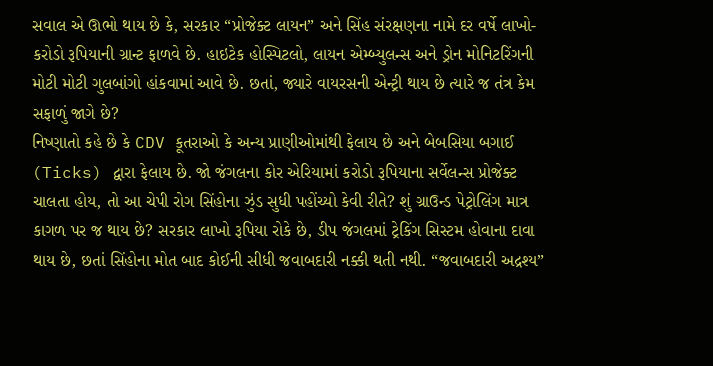સવાલ એ ઊભો થાય છે કે, સરકાર “પ્રોજેક્ટ લાયન” અને સિંહ સંરક્ષણના નામે દર વર્ષે લાખો-કરોડો રૂપિયાની ગ્રાન્ટ ફાળવે છે. હાઇટેક હોસ્પિટલો, લાયન એમ્બ્યુલન્સ અને ડ્રોન મોનિટરિંગની મોટી મોટી ગુલબાંગો હાંકવામાં આવે છે. છતાં, જ્યારે વાયરસની એન્ટ્રી થાય છે ત્યારે જ તંત્ર કેમ સફાળું જાગે છે?
નિષ્ણાતો કહે છે કે CDV કૂતરાઓ કે અન્ય પ્રાણીઓમાંથી ફેલાય છે અને બેબસિયા બગાઈ (Ticks) દ્વારા ફેલાય છે. જો જંગલના કોર એરિયામાં કરોડો રૂપિયાના સર્વેલન્સ પ્રોજેક્ટ ચાલતા હોય, તો આ ચેપી રોગ સિંહોના ઝુંડ સુધી પહોંચ્યો કેવી રીતે? શું ગ્રાઉન્ડ પેટ્રોલિંગ માત્ર કાગળ પર જ થાય છે? સરકાર લાખો રૂપિયા રોકે છે, ડીપ જંગલમાં ટ્રેકિંગ સિસ્ટમ હોવાના દાવા થાય છે, છતાં સિંહોના મોત બાદ કોઈની સીધી જવાબદારી નક્કી થતી નથી. “જવાબદારી અદ્રશ્ય”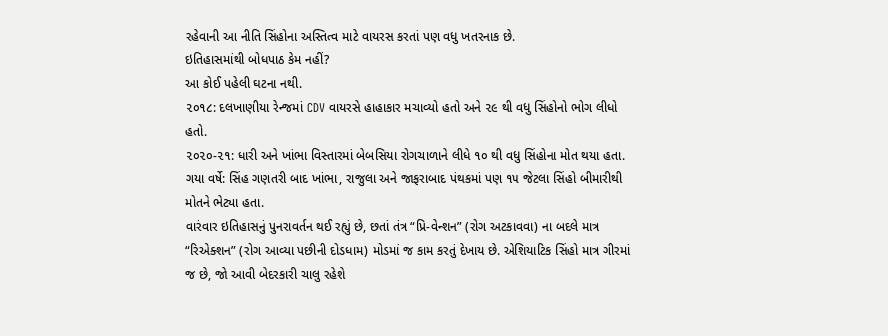રહેવાની આ નીતિ સિંહોના અસ્તિત્વ માટે વાયરસ કરતાં પણ વધુ ખતરનાક છે.
ઇતિહાસમાંથી બોધપાઠ કેમ નહીં?
આ કોઈ પહેલી ઘટના નથી.
૨૦૧૮: દલખાણીયા રેન્જમાં CDV વાયરસે હાહાકાર મચાવ્યો હતો અને ૨૯ થી વધુ સિંહોનો ભોગ લીધો હતો.
૨૦૨૦-૨૧: ધારી અને ખાંભા વિસ્તારમાં બેબસિયા રોગચાળાને લીધે ૧૦ થી વધુ સિંહોના મોત થયા હતા.
ગયા વર્ષે: સિંહ ગણતરી બાદ ખાંભા, રાજુલા અને જાફરાબાદ પંથકમાં પણ ૧૫ જેટલા સિંહો બીમારીથી મોતને ભેટ્યા હતા.
વારંવાર ઇતિહાસનું પુનરાવર્તન થઈ રહ્યું છે, છતાં તંત્ર “પ્રિ-વેન્શન” (રોગ અટકાવવા) ના બદલે માત્ર “રિએક્શન” (રોગ આવ્યા પછીની દોડધામ) મોડમાં જ કામ કરતું દેખાય છે. એશિયાટિક સિંહો માત્ર ગીરમાં જ છે, જો આવી બેદરકારી ચાલુ રહેશે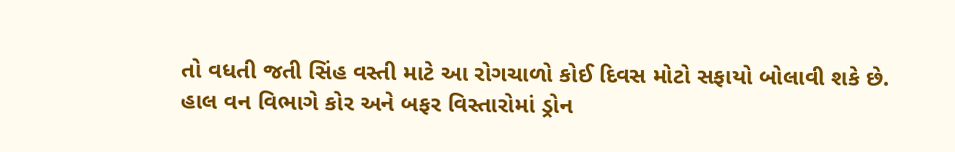તો વધતી જતી સિંહ વસ્તી માટે આ રોગચાળો કોઈ દિવસ મોટો સફાયો બોલાવી શકે છે.
હાલ વન વિભાગે કોર અને બફર વિસ્તારોમાં ડ્રોન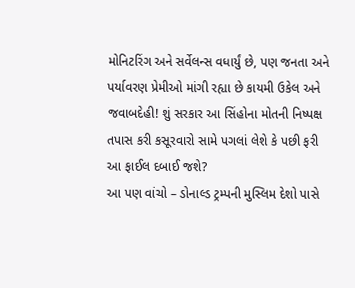મોનિટરિંગ અને સર્વેલન્સ વધાર્યું છે, પણ જનતા અને પર્યાવરણ પ્રેમીઓ માંગી રહ્યા છે કાયમી ઉકેલ અને જવાબદેહી! શું સરકાર આ સિંહોના મોતની નિષ્પક્ષ તપાસ કરી કસૂરવારો સામે પગલાં લેશે કે પછી ફરી આ ફાઈલ દબાઈ જશે?
આ પણ વાંચો – ડોનાલ્ડ ટ્રમ્પની મુસ્લિમ દેશો પાસે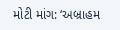મોટી માંગ: ‘અબ્રાહમ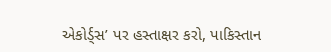એકોર્ડ્સ’ પર હસ્તાક્ષર કરો, પાકિસ્તાન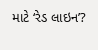માટે ‘રેડ લાઇન’?